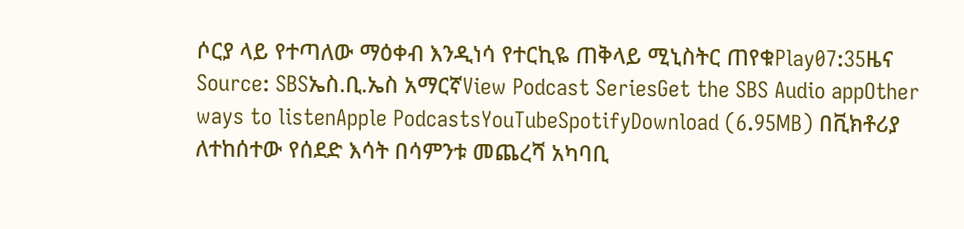ሶርያ ላይ የተጣለው ማዕቀብ እንዲነሳ የተርኪዬ ጠቅላይ ሚኒስትር ጠየቁPlay07:35ዜና Source: SBSኤስ.ቢ.ኤስ አማርኛView Podcast SeriesGet the SBS Audio appOther ways to listenApple PodcastsYouTubeSpotifyDownload (6.95MB) በቪክቶሪያ ለተከሰተው የሰደድ እሳት በሳምንቱ መጨረሻ አካባቢ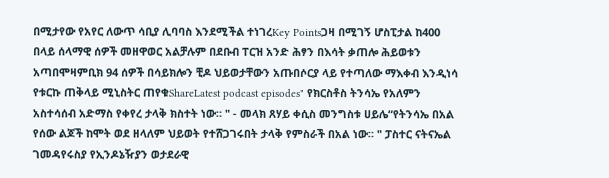በሚታየው የአየር ለውጥ ሳቢያ ሊባባስ እንደሚችል ተነገረKey Pointsጋዛ በሚገኝ ሆስፒታል ከ400 በላይ ሰላማዊ ሰዎች መዘዋወር አልቻሉም በደቡብ ፐርዝ አንድ ሕፃን በእሳት ቃጠሎ ሕይወቱን አጣበሞዛምቢክ 94 ሰዎች በሳይክሎን ቺዶ ህይወታቸውን አጡበሶርያ ላይ የተጣለው ማእቀብ እንዲነሳ የቱርኩ ጠቅላይ ሚኒስትር ጠየቁShareLatest podcast episodes" የክርስቶስ ትንሳኤ የአለምን አስተሳሰብ አድማስ የቀየረ ታላቅ ክስተት ነው። " - መላክ ጸሃይ ቀሲስ መንግስቱ ሀይሌ“የትንሳኤ በአል የሰው ልጆች ከሞት ወደ ዘላለም ህይወት የተሸጋገሩበት ታላቅ የምስራች በአል ነው። " ፓስተር ናትናኤል ገመዳየሩስያ የኢንዶኔዥያን ወታደራዊ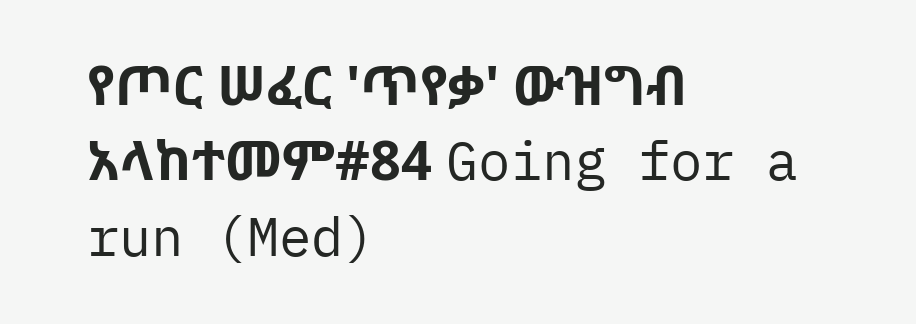የጦር ሠፈር 'ጥየቃ' ውዝግብ አላከተመም#84 Going for a run (Med)